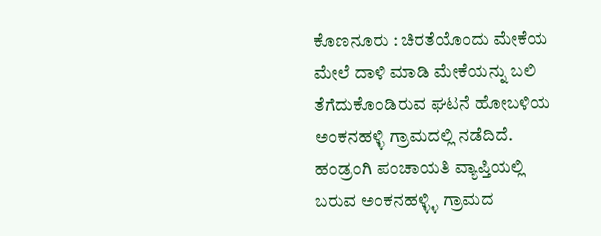ಕೊಣನೂರು : ಚಿರತೆಯೊಂದು ಮೇಕೆಯ ಮೇಲೆ ದಾಳಿ ಮಾಡಿ ಮೇಕೆಯನ್ನು ಬಲಿ ತೆಗೆದುಕೊಂಡಿರುವ ಘಟನೆ ಹೋಬಳಿಯ ಅಂಕನಹಳ್ಳಿ ಗ್ರಾಮದಲ್ಲಿ ನಡೆದಿದೆ.
ಹಂಡ್ರಂಗಿ ಪಂಚಾಯತಿ ವ್ಯಾಪ್ತಿಯಲ್ಲಿ ಬರುವ ಅಂಕನಹಳ್ಳ್ಳಿ ಗ್ರಾಮದ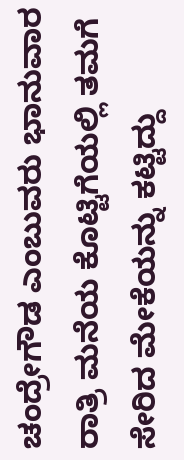ಚಂದ್ರೇಗೌಡ ಎಂಬುವರು ಭಾನುವಾರ ರಾತ್ರಿ ಮನೆಯ ಕೊಟ್ಟಿಗೆಯಲ್ಲಿ ತಮಗೆ ಸೇರಿದ ಮೇಕೆಯನ್ನು ಕಟ್ಟಿದ್ದು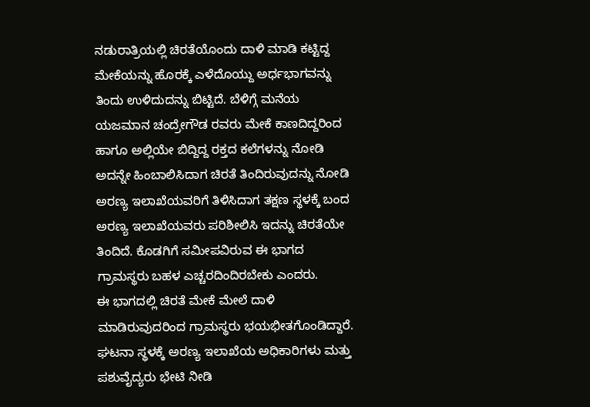ನಡುರಾತ್ರಿಯಲ್ಲಿ ಚಿರತೆಯೊಂದು ದಾಳಿ ಮಾಡಿ ಕಟ್ಟಿದ್ದ ಮೇಕೆಯನ್ನು ಹೊರಕ್ಕೆ ಎಳೆದೊಯ್ದು ಅರ್ಧಭಾಗವನ್ನು ತಿಂದು ಉಳಿದುದನ್ನು ಬಿಟ್ಟಿದೆ. ಬೆಳಿಗ್ಗೆ ಮನೆಯ ಯಜಮಾನ ಚಂದ್ರೇಗೌಡ ರವರು ಮೇಕೆ ಕಾಣದಿದ್ದರಿಂದ ಹಾಗೂ ಅಲ್ಲಿಯೇ ಬಿದ್ದಿದ್ದ ರಕ್ತದ ಕಲೆಗಳನ್ನು ನೋಡಿ ಅದನ್ನೇ ಹಿಂಬಾಲಿಸಿದಾಗ ಚಿರತೆ ತಿಂದಿರುವುದನ್ನು ನೋಡಿ ಅರಣ್ಯ ಇಲಾಖೆಯವರಿಗೆ ತಿಳಿಸಿದಾಗ ತಕ್ಷಣ ಸ್ಥಳಕ್ಕೆ ಬಂದ ಅರಣ್ಯ ಇಲಾಖೆಯವರು ಪರಿಶೀಲಿಸಿ ಇದನ್ನು ಚಿರತೆಯೇ ತಿಂದಿದೆ. ಕೊಡಗಿಗೆ ಸಮೀಪವಿರುವ ಈ ಭಾಗದ ಗ್ರಾಮಸ್ಥರು ಬಹಳ ಎಚ್ಚರದಿಂದಿರಬೇಕು ಎಂದರು.
ಈ ಭಾಗದಲ್ಲಿ ಚಿರತೆ ಮೇಕೆ ಮೇಲೆ ದಾಳಿ ಮಾಡಿರುವುದರಿಂದ ಗ್ರಾಮಸ್ಥರು ಭಯಭೀತಗೊಂಡಿದ್ದಾರೆ.
ಘಟನಾ ಸ್ಥಳಕ್ಕೆ ಅರಣ್ಯ ಇಲಾಖೆಯ ಅಧಿಕಾರಿಗಳು ಮತ್ತು ಪಶುವೈದ್ಯರು ಭೇಟಿ ನೀಡಿ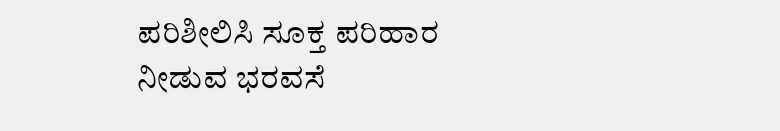ಪರಿಶೀಲಿಸಿ ಸೂಕ್ತ ಪರಿಹಾರ ನೀಡುವ ಭರವಸೆ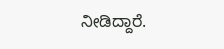ನೀಡಿದ್ದಾರೆ.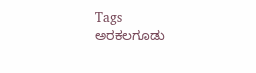Tags
ಅರಕಲಗೂಡು